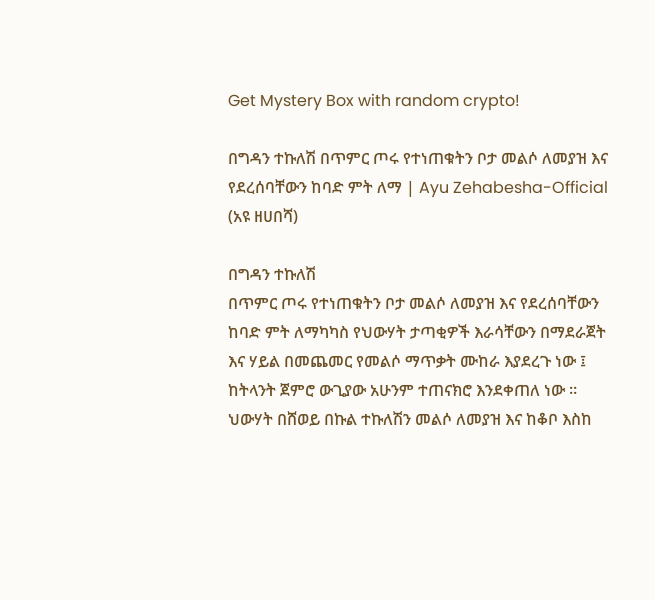Get Mystery Box with random crypto!

በግዳን ተኩለሽ በጥምር ጦሩ የተነጠቁትን ቦታ መልሶ ለመያዝ እና የደረሰባቸውን ከባድ ምት ለማ | Ayu Zehabesha-Official (አዩ ዘሀበሻ)

በግዳን ተኩለሽ
በጥምር ጦሩ የተነጠቁትን ቦታ መልሶ ለመያዝ እና የደረሰባቸውን ከባድ ምት ለማካካስ የህውሃት ታጣቂዎች እራሳቸውን በማደራጀት እና ሃይል በመጨመር የመልሶ ማጥቃት ሙከራ እያደረጉ ነው ፤ ከትላንት ጀምሮ ውጊያው አሁንም ተጠናክሮ እንደቀጠለ ነው ።
ህውሃት በሸወይ በኩል ተኩለሽን መልሶ ለመያዝ እና ከቆቦ እስከ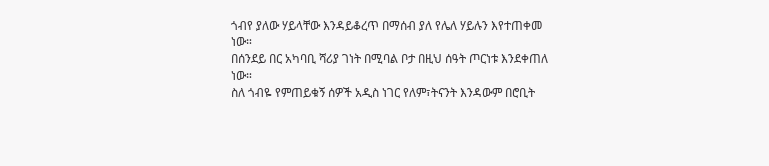ጎብየ ያለው ሃይላቸው እንዳይቆረጥ በማሰብ ያለ የሌለ ሃይሉን እየተጠቀመ ነው።
በሰንደይ በር አካባቢ ሻሪያ ገነት በሚባል ቦታ በዚህ ሰዓት ጦርነቱ እንደቀጠለ ነው።
ስለ ጎብዬ የምጠይቁኝ ሰዎች አዲስ ነገር የለም፣ትናንት እንዳውም በሮቢት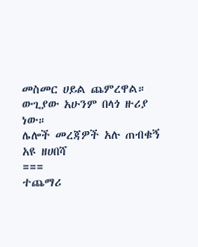መስመር ሀይል ጨምረዋል። ውጊያው አሁንም በላጎ ዙሪያ ነው።
ሌሎች መረጃዎች አሉ ጠብቁኝ
አዩ ዘሀበሻ
===
ተጨማሪ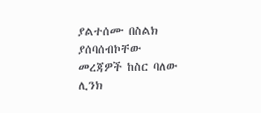ያልተሰሙ በስልክ ያሰባሰብኮቸው መረጃዎች ከስር ባለው ሊንክ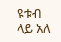ዩቱብ ላይ አለ